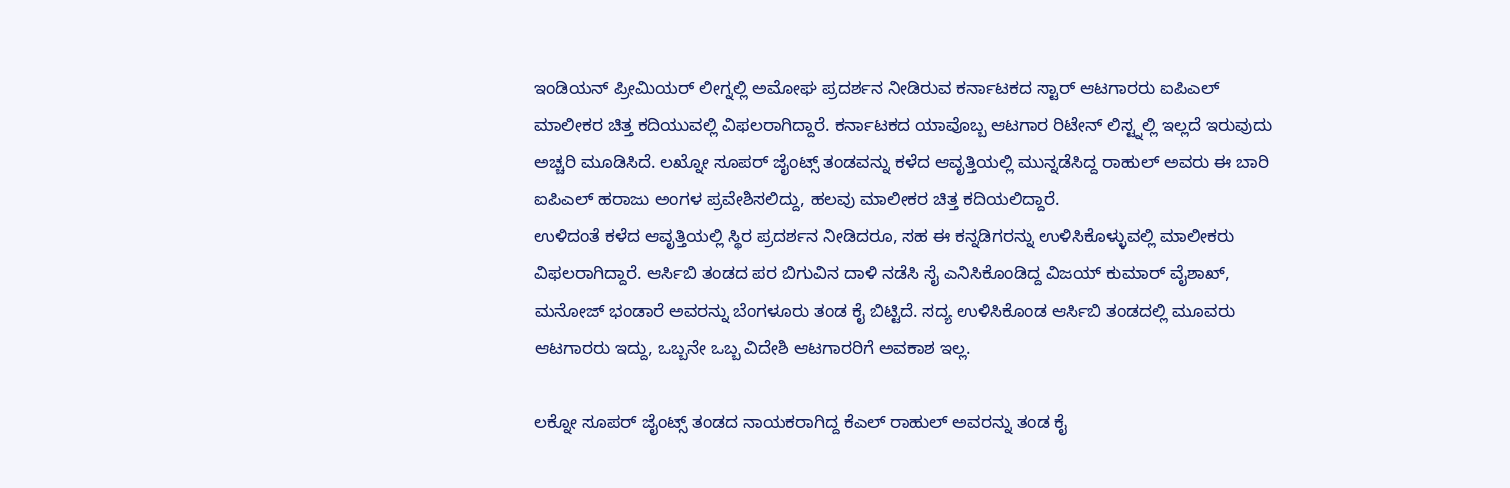ಇಂಡಿಯನ್ ಪ್ರೀಮಿಯರ್ ಲೀಗ್ನಲ್ಲಿ ಅಮೋಘ ಪ್ರದರ್ಶನ ನೀಡಿರುವ ಕರ್ನಾಟಕದ ಸ್ಟಾರ್ ಆಟಗಾರರು ಐಪಿಎಲ್ ಮಾಲೀಕರ ಚಿತ್ತ ಕದಿಯುವಲ್ಲಿ ವಿಫಲರಾಗಿದ್ದಾರೆ. ಕರ್ನಾಟಕದ ಯಾವೊಬ್ಬ ಆಟಗಾರ ರಿಟೇನ್ ಲಿಸ್ಟ್ನಲ್ಲಿ ಇಲ್ಲದೆ ಇರುವುದು ಅಚ್ಚರಿ ಮೂಡಿಸಿದೆ. ಲಖ್ನೋ ಸೂಪರ್ ಜೈಂಟ್ಸ್ ತಂಡವನ್ನು ಕಳೆದ ಆವೃತ್ತಿಯಲ್ಲಿ ಮುನ್ನಡೆಸಿದ್ದ ರಾಹುಲ್ ಅವರು ಈ ಬಾರಿ ಐಪಿಎಲ್ ಹರಾಜು ಅಂಗಳ ಪ್ರವೇಶಿಸಲಿದ್ದು, ಹಲವು ಮಾಲೀಕರ ಚಿತ್ತ ಕದಿಯಲಿದ್ದಾರೆ.
ಉಳಿದಂತೆ ಕಳೆದ ಆವೃತ್ತಿಯಲ್ಲಿ ಸ್ಥಿರ ಪ್ರದರ್ಶನ ನೀಡಿದರೂ, ಸಹ ಈ ಕನ್ನಡಿಗರನ್ನು ಉಳಿಸಿಕೊಳ್ಳುವಲ್ಲಿ ಮಾಲೀಕರು ವಿಫಲರಾಗಿದ್ದಾರೆ. ಆರ್ಸಿಬಿ ತಂಡದ ಪರ ಬಿಗುವಿನ ದಾಳಿ ನಡೆಸಿ ಸೈ ಎನಿಸಿಕೊಂಡಿದ್ದ ವಿಜಯ್ ಕುಮಾರ್ ವೈಶಾಖ್, ಮನೋಜ್ ಭಂಡಾರೆ ಅವರನ್ನು ಬೆಂಗಳೂರು ತಂಡ ಕೈ ಬಿಟ್ಟಿದೆ. ಸದ್ಯ ಉಳಿಸಿಕೊಂಡ ಆರ್ಸಿಬಿ ತಂಡದಲ್ಲಿ ಮೂವರು ಆಟಗಾರರು ಇದ್ದು, ಒಬ್ಬನೇ ಒಬ್ಬ ವಿದೇಶಿ ಆಟಗಾರರಿಗೆ ಅವಕಾಶ ಇಲ್ಲ.

ಲಕ್ನೋ ಸೂಪರ್ ಜೈಂಟ್ಸ್ ತಂಡದ ನಾಯಕರಾಗಿದ್ದ ಕೆಎಲ್ ರಾಹುಲ್ ಅವರನ್ನು ತಂಡ ಕೈ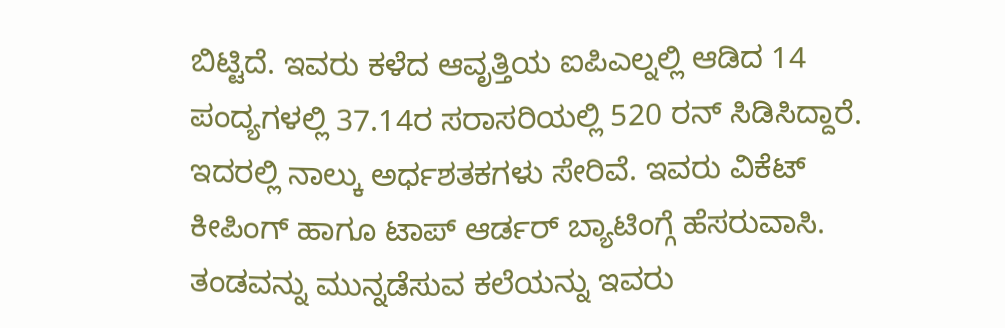ಬಿಟ್ಟಿದೆ. ಇವರು ಕಳೆದ ಆವೃತ್ತಿಯ ಐಪಿಎಲ್ನಲ್ಲಿ ಆಡಿದ 14 ಪಂದ್ಯಗಳಲ್ಲಿ 37.14ರ ಸರಾಸರಿಯಲ್ಲಿ 520 ರನ್ ಸಿಡಿಸಿದ್ದಾರೆ. ಇದರಲ್ಲಿ ನಾಲ್ಕು ಅರ್ಧಶತಕಗಳು ಸೇರಿವೆ. ಇವರು ವಿಕೆಟ್ ಕೀಪಿಂಗ್ ಹಾಗೂ ಟಾಪ್ ಆರ್ಡರ್ ಬ್ಯಾಟಿಂಗ್ಗೆ ಹೆಸರುವಾಸಿ. ತಂಡವನ್ನು ಮುನ್ನಡೆಸುವ ಕಲೆಯನ್ನು ಇವರು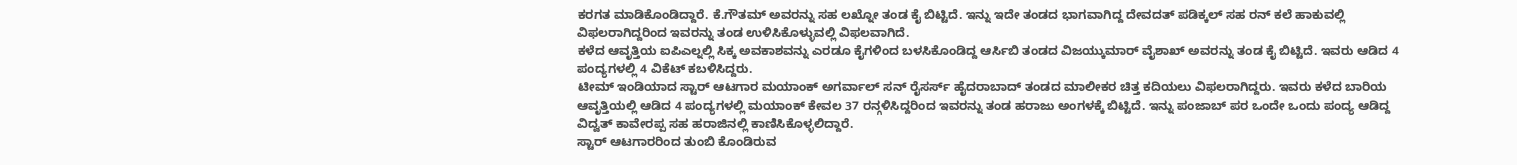ಕರಗತ ಮಾಡಿಕೊಂಡಿದ್ದಾರೆ. ಕೆ.ಗೌತಮ್ ಅವರನ್ನು ಸಹ ಲಖ್ನೋ ತಂಡ ಕೈ ಬಿಟ್ಟಿದೆ. ಇನ್ನು ಇದೇ ತಂಡದ ಭಾಗವಾಗಿದ್ದ ದೇವದತ್ ಪಡಿಕ್ಕಲ್ ಸಹ ರನ್ ಕಲೆ ಹಾಕುವಲ್ಲಿ ವಿಫಲರಾಗಿದ್ದರಿಂದ ಇವರನ್ನು ತಂಡ ಉಳಿಸಿಕೊಳ್ಳುವಲ್ಲಿ ವಿಫಲವಾಗಿದೆ.
ಕಳೆದ ಆವೃತ್ತಿಯ ಐಪಿಎಲ್ನಲ್ಲಿ ಸಿಕ್ಕ ಅವಕಾಶವನ್ನು ಎರಡೂ ಕೈಗಳಿಂದ ಬಳಸಿಕೊಂಡಿದ್ದ ಆರ್ಸಿಬಿ ತಂಡದ ವಿಜಯ್ಕುಮಾರ್ ವೈಶಾಖ್ ಅವರನ್ನು ತಂಡ ಕೈ ಬಿಟ್ಟಿದೆ. ಇವರು ಆಡಿದ 4 ಪಂದ್ಯಗಳಲ್ಲಿ 4 ವಿಕೆಟ್ ಕಬಳಿಸಿದ್ದರು.
ಟೀಮ್ ಇಂಡಿಯಾದ ಸ್ಟಾರ್ ಆಟಗಾರ ಮಯಾಂಕ್ ಅಗರ್ವಾಲ್ ಸನ್ ರೈಸರ್ಸ್ ಹೈದರಾಬಾದ್ ತಂಡದ ಮಾಲೀಕರ ಚಿತ್ತ ಕದಿಯಲು ವಿಫಲರಾಗಿದ್ದರು. ಇವರು ಕಳೆದ ಬಾರಿಯ ಆವೃತ್ತಿಯಲ್ಲಿ ಆಡಿದ 4 ಪಂದ್ಯಗಳಲ್ಲಿ ಮಯಾಂಕ್ ಕೇವಲ 37 ರನ್ಗಳಿಸಿದ್ದರಿಂದ ಇವರನ್ನು ತಂಡ ಹರಾಜು ಅಂಗಳಕ್ಕೆ ಬಿಟ್ಟಿದೆ. ಇನ್ನು ಪಂಜಾಬ್ ಪರ ಒಂದೇ ಒಂದು ಪಂದ್ಯ ಆಡಿದ್ದ ವಿದ್ವತ್ ಕಾವೇರಪ್ಪ ಸಹ ಹರಾಜಿನಲ್ಲಿ ಕಾಣಿಸಿಕೊಳ್ಳಲಿದ್ದಾರೆ.
ಸ್ಟಾರ್ ಆಟಗಾರರಿಂದ ತುಂಬಿ ಕೊಂಡಿರುವ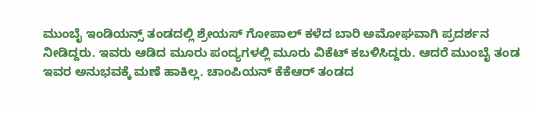ಮುಂಬೈ ಇಂಡಿಯನ್ಸ್ ತಂಡದಲ್ಲಿ ಶ್ರೇಯಸ್ ಗೋಪಾಲ್ ಕಳೆದ ಬಾರಿ ಅಮೋಘವಾಗಿ ಪ್ರದರ್ಶನ ನೀಡಿದ್ದರು. ಇವರು ಆಡಿದ ಮೂರು ಪಂದ್ಯಗಳಲ್ಲಿ ಮೂರು ವಿಕೆಟ್ ಕಬಳಿಸಿದ್ದರು. ಆದರೆ ಮುಂಬೈ ತಂಡ ಇವರ ಅನುಭವಕ್ಕೆ ಮಣೆ ಹಾಕಿಲ್ಲ. ಚಾಂಪಿಯನ್ ಕೆಕೆಆರ್ ತಂಡದ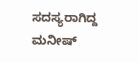ಸದಸ್ಯರಾಗಿದ್ದ ಮನೀಷ್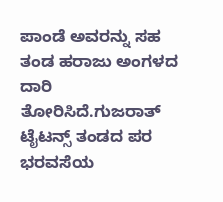ಪಾಂಡೆ ಅವರನ್ನು ಸಹ ತಂಡ ಹರಾಜು ಅಂಗಳದ ದಾರಿ ತೋರಿಸಿದೆ.ಗುಜರಾತ್ ಟೈಟನ್ಸ್ ತಂಡದ ಪರ ಭರವಸೆಯ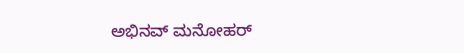ಅಭಿನವ್ ಮನೋಹರ್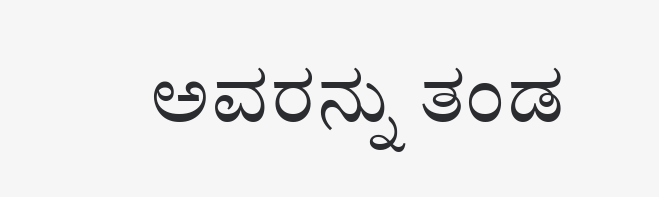ಅವರನ್ನು ತಂಡ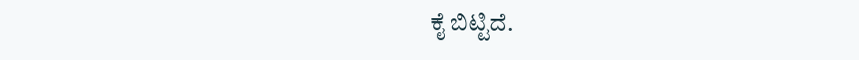ಕೈ ಬಿಟ್ಟಿದೆ.